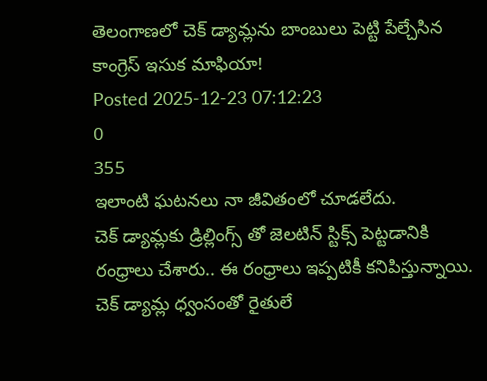తెలంగాణలో చెక్ డ్యామ్లను బాంబులు పెట్టి పేల్చేసిన కాంగ్రెస్ ఇసుక మాఫియా!
Posted 2025-12-23 07:12:23
0
355
ఇలాంటి ఘటనలు నా జీవితంలో చూడలేదు.
చెక్ డ్యామ్లకు డ్రిల్లింగ్స్ తో జెలటిన్ స్టిక్స్ పెట్టడానికి రంధ్రాలు చేశారు.. ఈ రంధ్రాలు ఇప్పటికీ కనిపిస్తున్నాయి.
చెక్ డ్యామ్ల ధ్వంసంతో రైతులే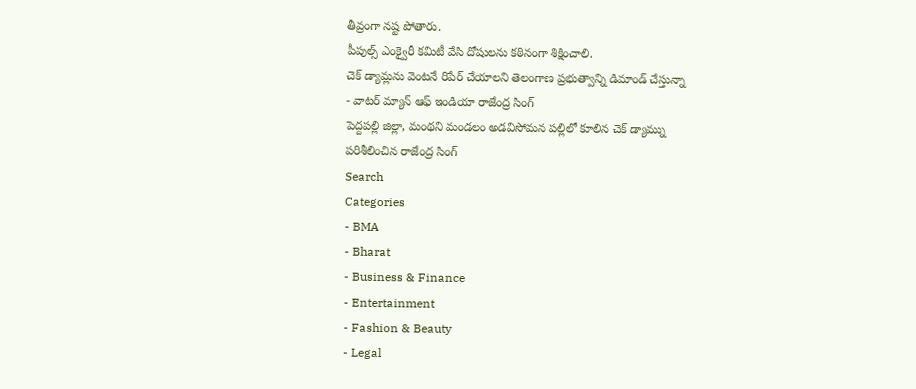తీవ్రంగా నష్ట పోతారు.
పీపుల్స్ ఎంక్వైరీ కమిటీ వేసి దోషులను కఠినంగా శిక్షించాలి.
చెక్ డ్యామ్లను వెంటనే రిపేర్ చేయాలని తెలంగాణ ప్రభుత్వాన్ని డిమాండ్ చేస్తున్నా
- వాటర్ మ్యాన్ ఆఫ్ ఇండియా రాజేంద్ర సింగ్
పెద్దపల్లి జిల్లా, మంథని మండలం అడవిసోమన పల్లిలో కూలిన చెక్ డ్యామ్ను పరిశీలించిన రాజేంద్ర సింగ్
Search
Categories
- BMA
- Bharat
- Business & Finance
- Entertainment
- Fashion & Beauty
- Legal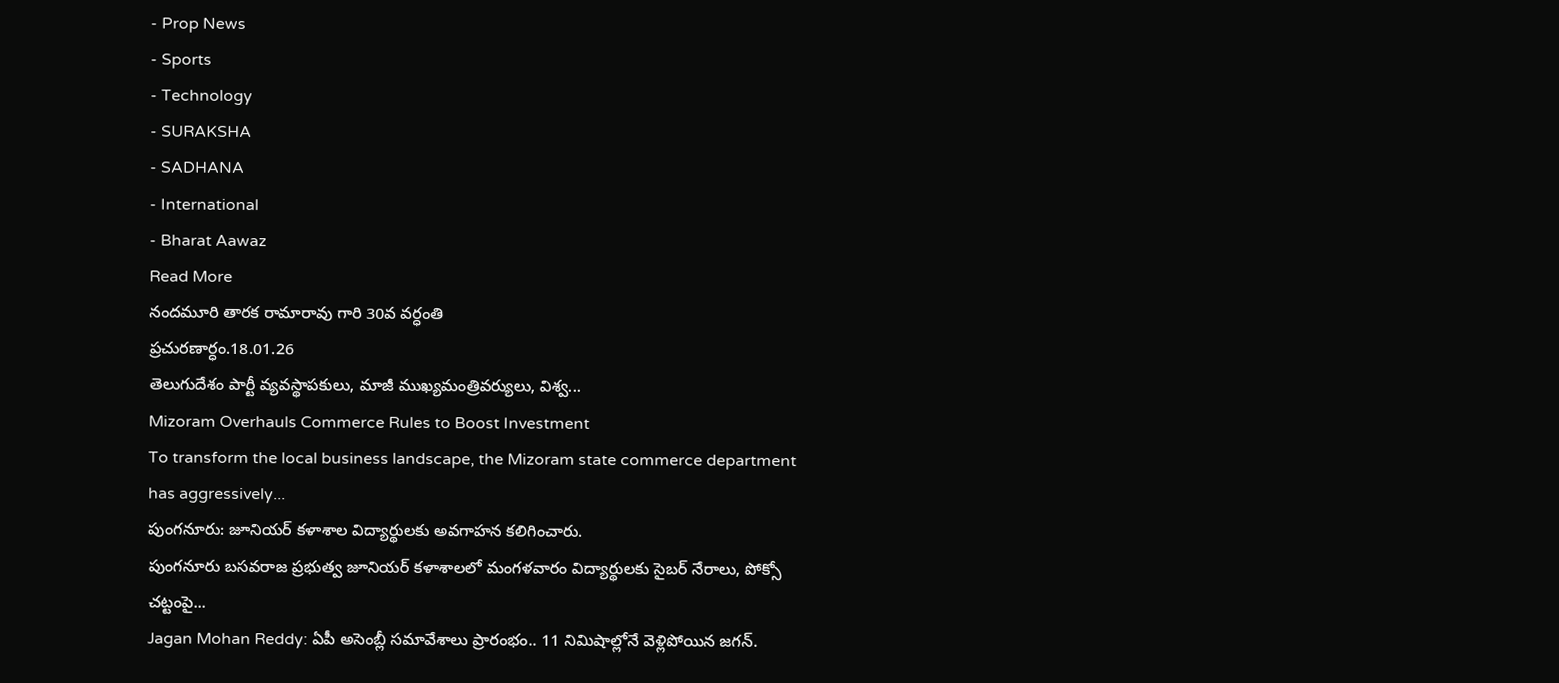- Prop News
- Sports
- Technology
- SURAKSHA
- SADHANA
- International
- Bharat Aawaz
Read More
నందమూరి తారక రామారావు గారి 30వ వర్ధంతి
ప్రచురణార్ధం.18.01.26
తెలుగుదేశం పార్టీ వ్యవస్థాపకులు, మాజీ ముఖ్యమంత్రివర్యులు, విశ్వ...
Mizoram Overhauls Commerce Rules to Boost Investment
To transform the local business landscape, the Mizoram state commerce department has aggressively...
పుంగనూరు: జూనియర్ కళాశాల విద్యార్థులకు అవగాహన కలిగించారు.
పుంగనూరు బసవరాజ ప్రభుత్వ జూనియర్ కళాశాలలో మంగళవారం విద్యార్థులకు సైబర్ నేరాలు, పోక్సో చట్టంపై...
Jagan Mohan Reddy: ఏపీ అసెంబ్లీ సమావేశాలు ప్రారంభం.. 11 నిమిషాల్లోనే వెళ్లిపోయిన జగన్.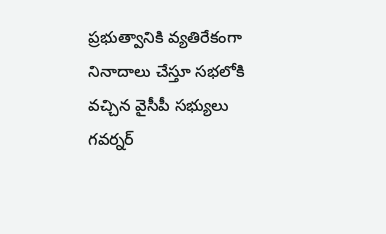ప్రభుత్వానికి వ్యతిరేకంగా నినాదాలు చేస్తూ సభలోకి వచ్చిన వైసీపీ సభ్యులు
గవర్నర్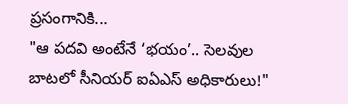ప్రసంగానికి...
"ఆ పదవి అంటేనే ‘భయం’.. సెలవుల బాటలో సీనియర్ ఐఏఎస్ అధికారులు!"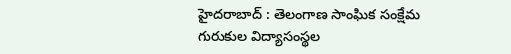హైదరాబాద్ : తెలంగాణ సాంఘిక సంక్షేమ గురుకుల విద్యాసంస్థల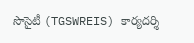సొసైటీ (TGSWREIS) కార్యదర్శి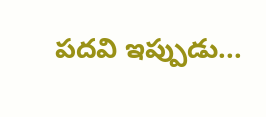పదవి ఇప్పుడు...